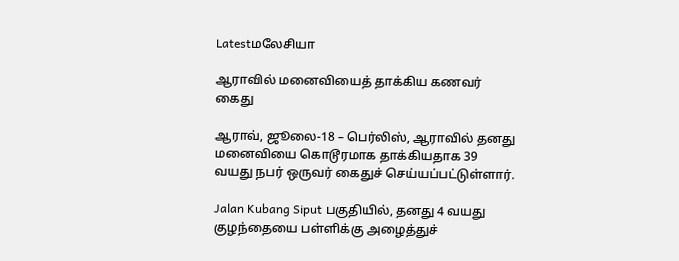Latestமலேசியா

ஆராவில் மனைவியைத் தாக்கிய கணவர் கைது

ஆராவ், ஜூலை-18 – பெர்லிஸ், ஆராவில் தனது மனைவியை கொடூரமாக தாக்கியதாக 39 வயது நபர் ஒருவர் கைதுச் செய்யப்பட்டுள்ளார்.

Jalan Kubang Siput பகுதியில், தனது 4 வயது குழந்தையை பள்ளிக்கு அழைத்துச்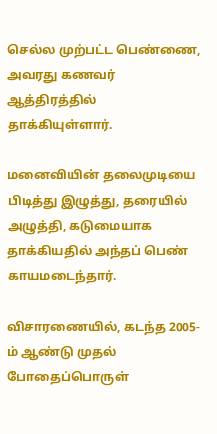செல்ல முற்பட்ட பெண்ணை, அவரது கணவர் ஆத்திரத்தில் தாக்கியுள்ளார்.

மனைவியின் தலைமுடியை பிடித்து இழுத்து, தரையில் அழுத்தி, கடுமையாக தாக்கியதில் அந்தப் பெண் காயமடைந்தார்.

விசாரணையில், கடந்த 2005-ம் ஆண்டு முதல் போதைப்பொருள்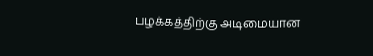பழக்கத்திற்கு அடிமையான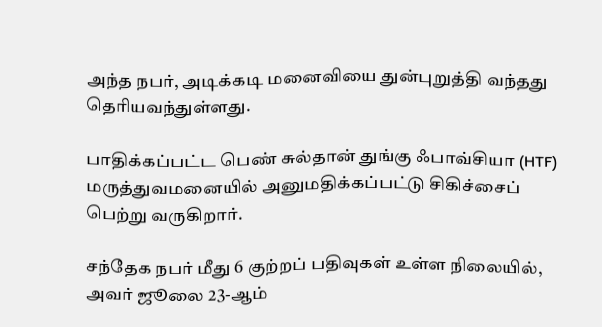அந்த நபர், அடிக்கடி மனைவியை துன்புறுத்தி வந்தது தெரியவந்துள்ளது.

பாதிக்கப்பட்ட பெண் சுல்தான் துங்கு ஃபாவ்சியா (HTF) மருத்துவமனையில் அனுமதிக்கப்பட்டு சிகிச்சைப் பெற்று வருகிறார்.

சந்தேக நபர் மீது 6 குற்றப் பதிவுகள் உள்ள நிலையில், அவர் ஜூலை 23-ஆம்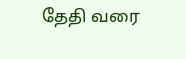தேதி வரை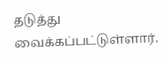தடுத்து வைக்கப்பட்டுள்ளார்.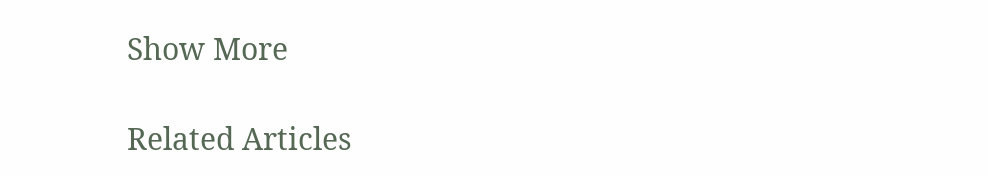Show More

Related Articles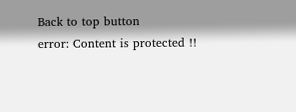Back to top button
error: Content is protected !!